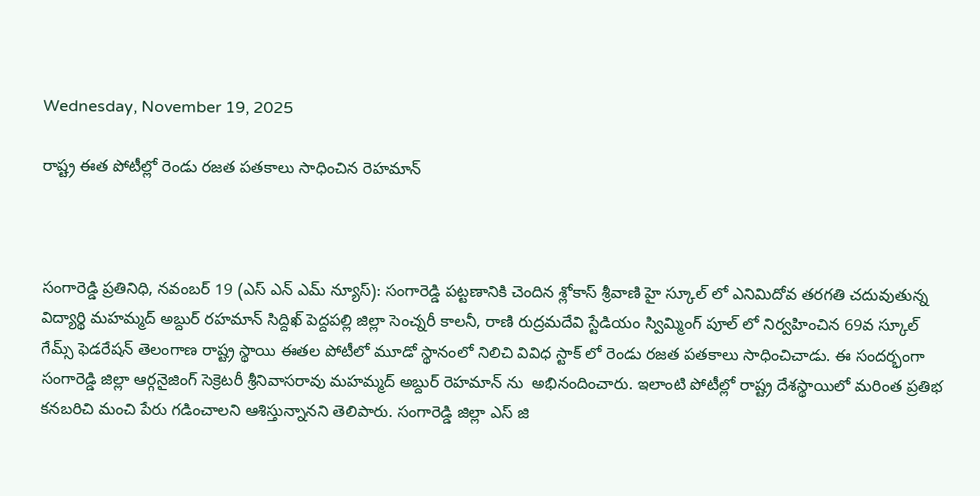Wednesday, November 19, 2025

రాష్ట్ర ఈత పోటీల్లో రెండు రజత పతకాలు సాధించిన రెహమాన్



సంగారెడ్డి ప్రతినిధి, నవంబర్ 19 (ఎస్ ఎన్ ఎమ్ న్యూస్): సంగారెడ్డి పట్టణానికి చెందిన శ్లోకాస్ శ్రీవాణి హై స్కూల్ లో ఎనిమిదోవ తరగతి చదువుతున్న విద్యార్థి మహమ్మద్ అబ్దుర్ రహమాన్ సిద్దిఖ్ పెద్దపల్లి జిల్లా సెంచ్నరీ కాలనీ, రాణి రుద్రమదేవి స్టేడియం స్విమ్మింగ్ పూల్ లో నిర్వహించిన 69వ స్కూల్ గేమ్స్ ఫెడరేషన్ తెలంగాణ రాష్ట్ర స్థాయి ఈతల పోటీలో మూడో స్థానంలో నిలిచి వివిధ స్టాక్ లో రెండు రజత పతకాలు సాధించిచాడు. ఈ సందర్భంగా సంగారెడ్డి జిల్లా ఆర్గనైజింగ్ సెక్రెటరీ శ్రీనివాసరావు మహమ్మద్ అబ్దుర్ రెహమాన్ ను  అభినందించారు. ఇలాంటి పోటీల్లో రాష్ట్ర దేశస్థాయిలో మరింత ప్రతిభ కనబరిచి మంచి పేరు గడించాలని ఆశిస్తున్నానని తెలిపారు. సంగారెడ్డి జిల్లా ఎస్ జి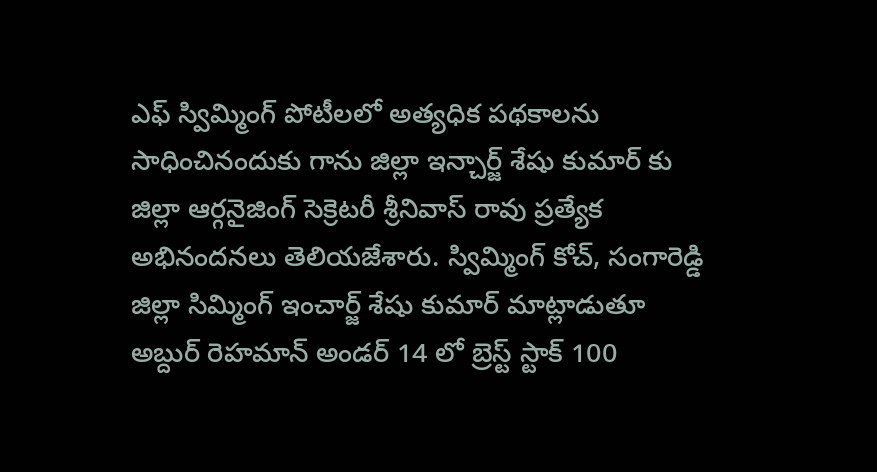ఎఫ్ స్విమ్మింగ్ పోటీలలో అత్యధిక పథకాలను సాధించినందుకు గాను జిల్లా ఇన్చార్జ్ శేషు కుమార్ కు జిల్లా ఆర్గనైజింగ్ సెక్రెటరీ శ్రీనివాస్ రావు ప్రత్యేక అభినందనలు తెలియజేశారు. స్విమ్మింగ్ కోచ్, సంగారెడ్డి జిల్లా సిమ్మింగ్ ఇంచార్జ్ శేషు కుమార్ మాట్లాడుతూ అబ్దుర్ రెహమాన్ అండర్ 14 లో బ్రెస్ట్ స్టాక్ 100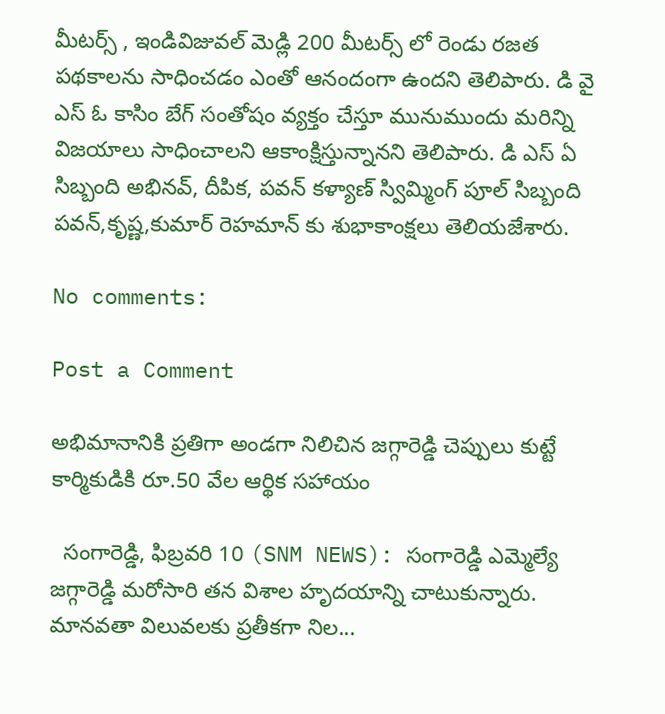మీటర్స్ , ఇండివిజువల్ మెడ్లి 200 మీటర్స్ లో రెండు రజత పథకాలను సాధించడం ఎంతో ఆనందంగా ఉందని తెలిపారు. డి వై ఎస్ ఓ కాసిం బేగ్ సంతోషం వ్యక్తం చేస్తూ మునుముందు మరిన్ని విజయాలు సాధించాలని ఆకాంక్షిస్తున్నానని తెలిపారు. డి ఎస్ ఏ సిబ్బంది అభినవ్, దీపిక, పవన్ కళ్యాణ్ స్విమ్మింగ్ పూల్ సిబ్బంది పవన్,కృష్ణ,కుమార్ రెహమాన్ కు శుభాకాంక్షలు తెలియజేశారు.

No comments:

Post a Comment

అభిమానానికి ప్రతిగా అండగా నిలిచిన జగ్గారెడ్డి చెప్పులు కుట్టే కార్మికుడికి రూ.50 వేల ఆర్థిక సహాయం

  సంగారెడ్డి, ఫిబ్రవరి 10 (SNM NEWS): సంగారెడ్డి ఎమ్మెల్యే జగ్గారెడ్డి మరోసారి తన విశాల హృదయాన్ని చాటుకున్నారు. మానవతా విలువలకు ప్రతీకగా నిల...